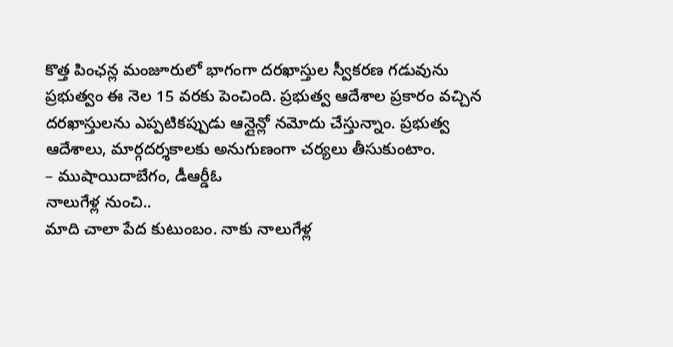కొత్త పింఛన్ల మంజూరులో భాగంగా దరఖాస్తుల స్వీకరణ గడువును ప్రభుత్వం ఈ నెల 15 వరకు పెంచింది. ప్రభుత్వ ఆదేశాల ప్రకారం వచ్చిన దరఖాస్తులను ఎప్పటికప్పుడు ఆన్లైన్లో నమోదు చేస్తున్నాం. ప్రభుత్వ ఆదేశాలు, మార్గదర్శకాలకు అనుగుణంగా చర్యలు తీసుకుంటాం.
– ముషాయిదాబేగం, డీఆర్డీఓ
నాలుగేళ్ల నుంచి..
మాది చాలా పేద కుటుంబం. నాకు నాలుగేళ్ల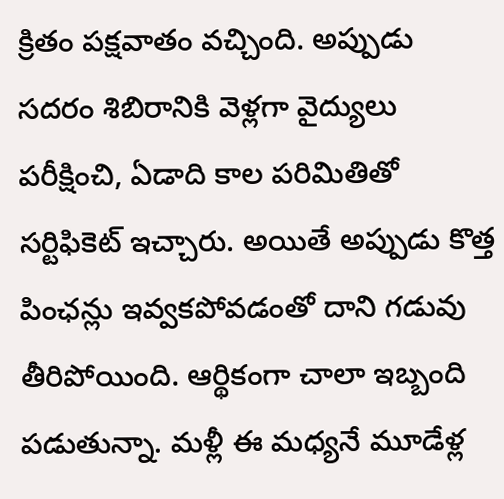క్రితం పక్షవాతం వచ్చింది. అప్పుడు సదరం శిబిరానికి వెళ్లగా వైద్యులు పరీక్షించి, ఏడాది కాల పరిమితితో సర్టిఫికెట్ ఇచ్చారు. అయితే అప్పుడు కొత్త పింఛన్లు ఇవ్వకపోవడంతో దాని గడువు తీరిపోయింది. ఆర్థికంగా చాలా ఇబ్బంది పడుతున్నా. మళ్లీ ఈ మధ్యనే మూడేళ్ల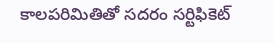కాలపరిమితితో సదరం సర్టిఫికెట్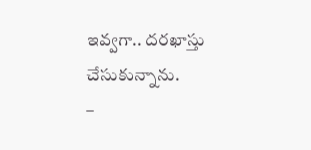ఇవ్వగా.. దరఖాస్తు చేసుకున్నాను.
–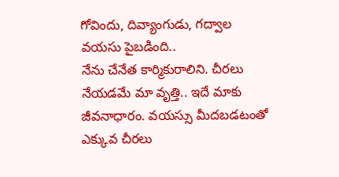గోవిందు, దివ్యాంగుడు, గద్వాల
వయసు పైబడింది..
నేను చేనేత కార్మికురాలిని. చీరలు నేయడమే మా వృత్తి.. ఇదే మాకు జీవనాధారం. వయస్సు మీదబడటంతో ఎక్కువ చీరలు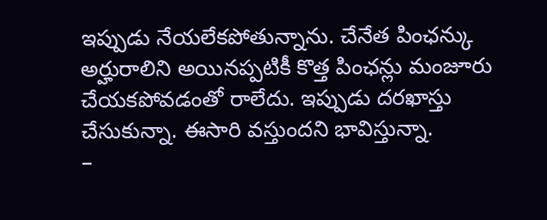ఇప్పుడు నేయలేకపోతున్నాను. చేనేత పింఛన్కు అర్హురాలిని అయినప్పటికీ కొత్త పింఛన్లు మంజూరు చేయకపోవడంతో రాలేదు. ఇప్పుడు దరఖాస్తు చేసుకున్నా. ఈసారి వస్తుందని భావిస్తున్నా.
–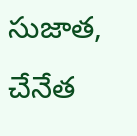సుజాత, చేనేత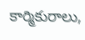కార్మికురాలు,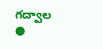గద్వాల
●